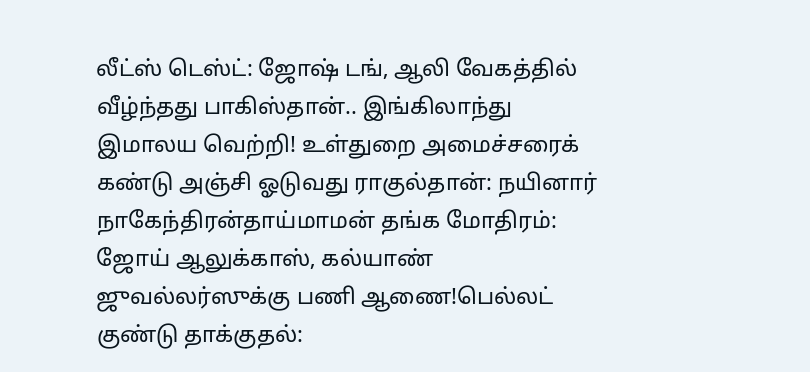லீட்ஸ் டெஸ்ட்: ஜோஷ் டங், ஆலி வேகத்தில் வீழ்ந்தது பாகிஸ்தான்.. இங்கிலாந்து இமாலய வெற்றி! உள்துறை அமைச்சரைக் கண்டு அஞ்சி ஓடுவது ராகுல்தான்: நயினார் நாகேந்திரன்தாய்மாமன் தங்க மோதிரம்: ஜோய் ஆலுக்காஸ், கல்யாண் ஜுவல்லர்ஸுக்கு பணி ஆணை!பெல்லட் குண்டு தாக்குதல்: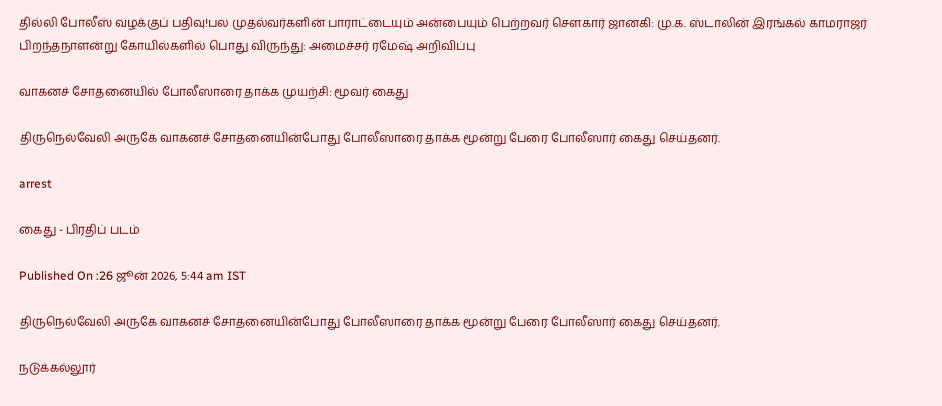தில்லி போலீஸ் வழக்குப் பதிவு!பல முதல்வர்களின் பாராட்டையும் அன்பையும் பெற்றவர் சௌகார் ஜானகி: மு.க. ஸ்டாலின் இரங்கல் காமராஜர் பிறந்தநாளன்று கோயில்களில் பொது விருந்து: அமைச்சர் ரமேஷ் அறிவிப்பு

வாகனச் சோதனையில் போலீஸாரை தாக்க முயற்சி: மூவர் கைது

திருநெல்வேலி அருகே வாகனச் சோதனையின்போது போலீஸாரை தாக்க மூன்று பேரை போலீஸார் கைது செய்தனர்.

arrest

கைது - பிரதிப் படம்

Published On :26 ஜூன் 2026, 5:44 am IST

திருநெல்வேலி அருகே வாகனச் சோதனையின்போது போலீஸாரை தாக்க மூன்று பேரை போலீஸார் கைது செய்தனர்.

நடுக்கல்லூர்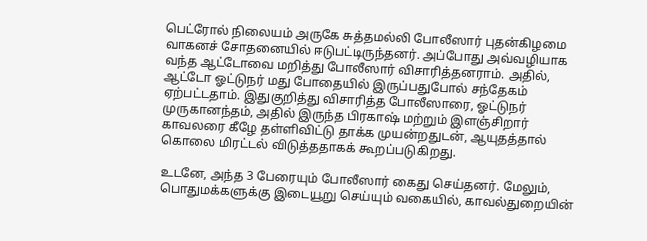பெட்ரோல் நிலையம் அருகே சுத்தமல்லி போலீஸார் புதன்கிழமை வாகனச் சோதனையில் ஈடுபட்டிருந்தனர். அப்போது அவ்வழியாக வந்த ஆட்டோவை மறித்து போலீஸார் விசாரித்தனராம். அதில், ஆட்டோ ஓட்டுநர் மது போதையில் இருப்பதுபோல் சந்தேகம் ஏற்பட்டதாம். இதுகுறித்து விசாரித்த போலீஸாரை, ஓட்டுநர் முருகானந்தம், அதில் இருந்த பிரகாஷ் மற்றும் இளஞ்சிறார் காவலரை கீழே தள்ளிவிட்டு தாக்க முயன்றதுடன், ஆயுதத்தால் கொலை மிரட்டல் விடுத்ததாகக் கூறப்படுகிறது.

உடனே, அந்த 3 பேரையும் போலீஸார் கைது செய்தனர். மேலும், பொதுமக்களுக்கு இடையூறு செய்யும் வகையில், காவல்துறையின்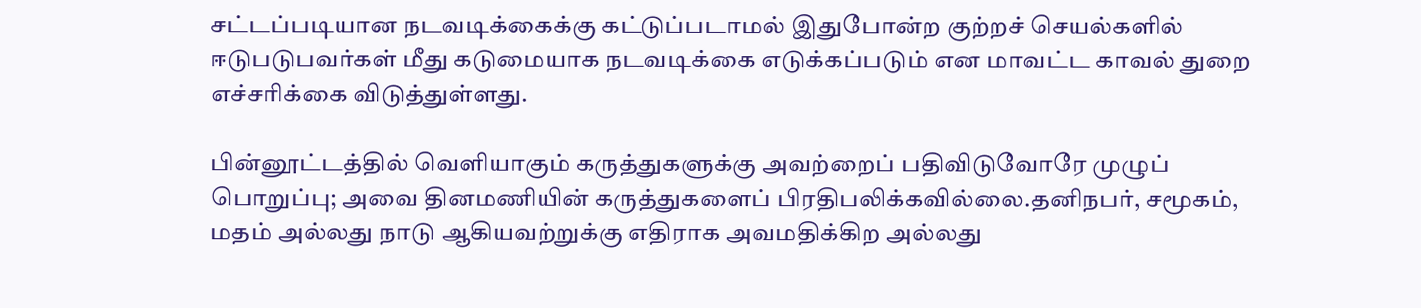சட்டப்படியான நடவடிக்கைக்கு கட்டுப்படாமல் இதுபோன்ற குற்றச் செயல்களில் ஈடுபடுபவர்கள் மீது கடுமையாக நடவடிக்கை எடுக்கப்படும் என மாவட்ட காவல் துறை எச்சரிக்கை விடுத்துள்ளது.

பின்னூட்டத்தில் வெளியாகும் கருத்துகளுக்கு அவற்றைப் பதிவிடுவோரே முழுப் பொறுப்பு; அவை தினமணியின் கருத்துகளைப் பிரதிபலிக்கவில்லை.தனிநபர், சமூகம், மதம் அல்லது நாடு ஆகியவற்றுக்கு எதிராக அவமதிக்கிற அல்லது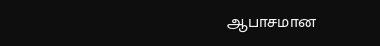ஆபாசமான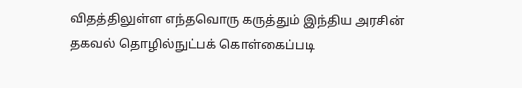விதத்திலுள்ள எந்தவொரு கருத்தும் இந்திய அரசின் தகவல் தொழில்நுட்பக் கொள்கைப்படி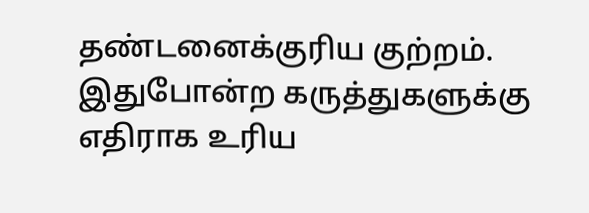தண்டனைக்குரிய குற்றம். இதுபோன்ற கருத்துகளுக்கு எதிராக உரிய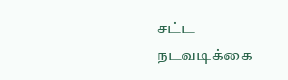சட்ட நடவடிக்கை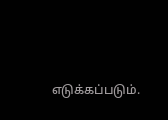எடுக்கப்படும்.